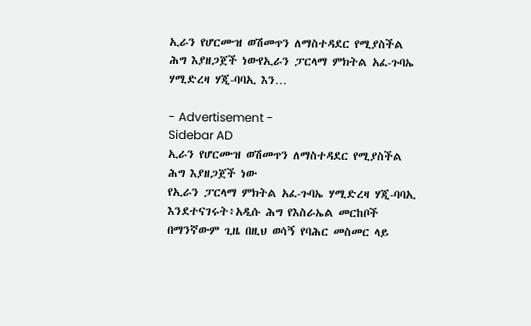ኢራን የሆርሙዝ ወሽመጥን ለማስተዳደር የሚያስችል ሕግ እያዘጋጀች ነውየኢራን ፓርላማ ምክትል አፈ-ጉባኤ ሃሚድረዛ ሃጂ-ባባኢ እን…

- Advertisement -
Sidebar AD
ኢራን የሆርሙዝ ወሽመጥን ለማስተዳደር የሚያስችል ሕግ እያዘጋጀች ነው
የኢራን ፓርላማ ምክትል አፈ-ጉባኤ ሃሚድረዛ ሃጂ-ባባኢ እንደተናገሩት፥አዲሱ ሕግ የእስራኤል መርከቦች በማንኛውም ጊዜ በዚህ ወሳኝ የባሕር መስመር ላይ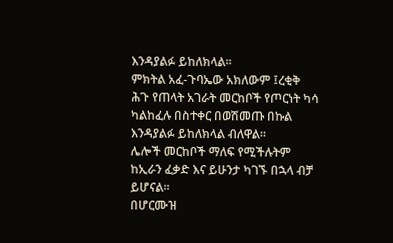እንዳያልፉ ይከለክላል።
ምክትል አፈ-ጉባኤው አክለውም ፤ረቂቅ ሕጉ የጠላት አገራት መርከቦች የጦርነት ካሳ ካልከፈሉ በስተቀር በወሽመጡ በኩል እንዳያልፉ ይከለክላል ብለዋል።
ሌሎች መርከቦች ማለፍ የሚችሉትም ከኢራን ፈቃድ እና ይሁንታ ካገኙ በኋላ ብቻ ይሆናል።
በሆርሙዝ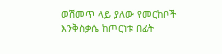ወሽመጥ ላይ ያለው የመርከቦች እንቅስቃሴ ከጦርነቱ በፊት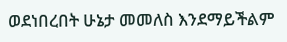ወደነበረበት ሁኔታ መመለስ እንደማይችልም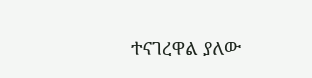ተናገረዋል ያለው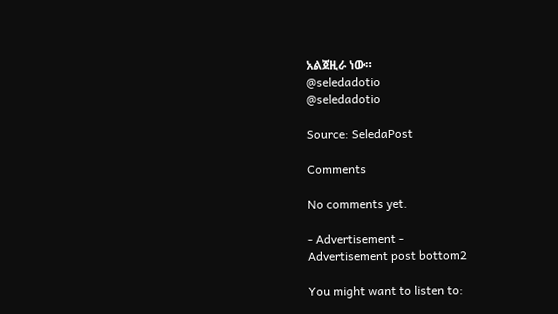አልጀዚራ ነው።
@seledadotio
@seledadotio

Source: SeledaPost

Comments

No comments yet.

- Advertisement -
Advertisement post bottom2

You might want to listen to: